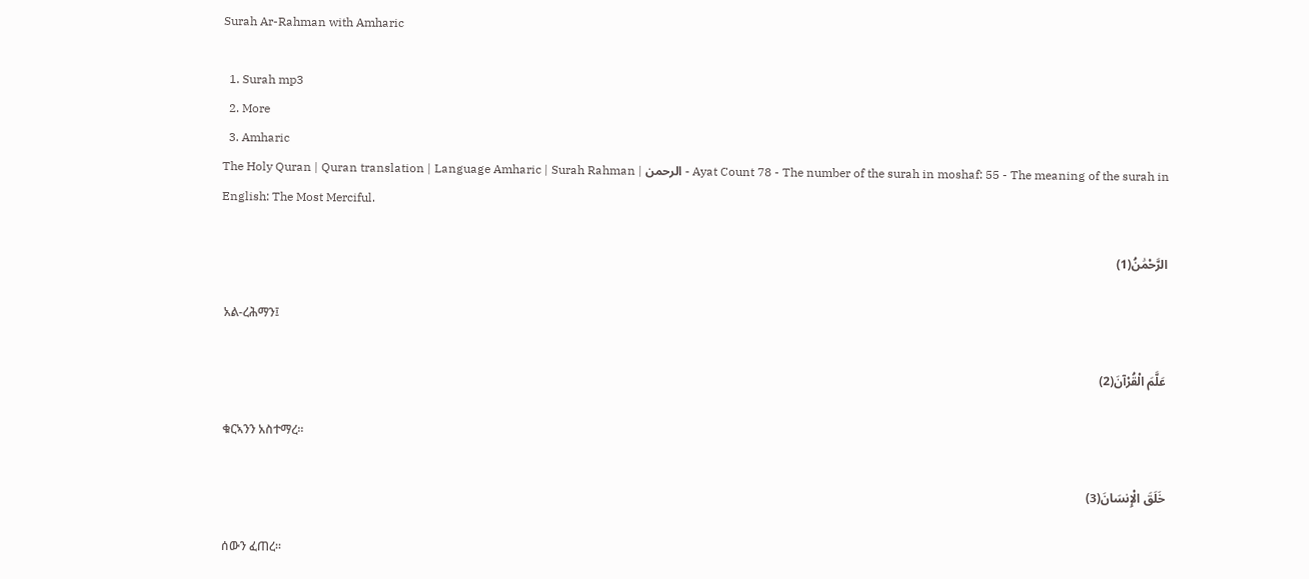Surah Ar-Rahman with Amharic

  1. Surah mp3
  2. More
  3. Amharic
The Holy Quran | Quran translation | Language Amharic | Surah Rahman | الرحمن - Ayat Count 78 - The number of the surah in moshaf: 55 - The meaning of the surah in English: The Most Merciful.

الرَّحْمَٰنُ(1)

 አል-ረሕማን፤

عَلَّمَ الْقُرْآنَ(2)

 ቁርኣንን አስተማረ፡፡

خَلَقَ الْإِنسَانَ(3)

 ሰውን ፈጠረ፡፡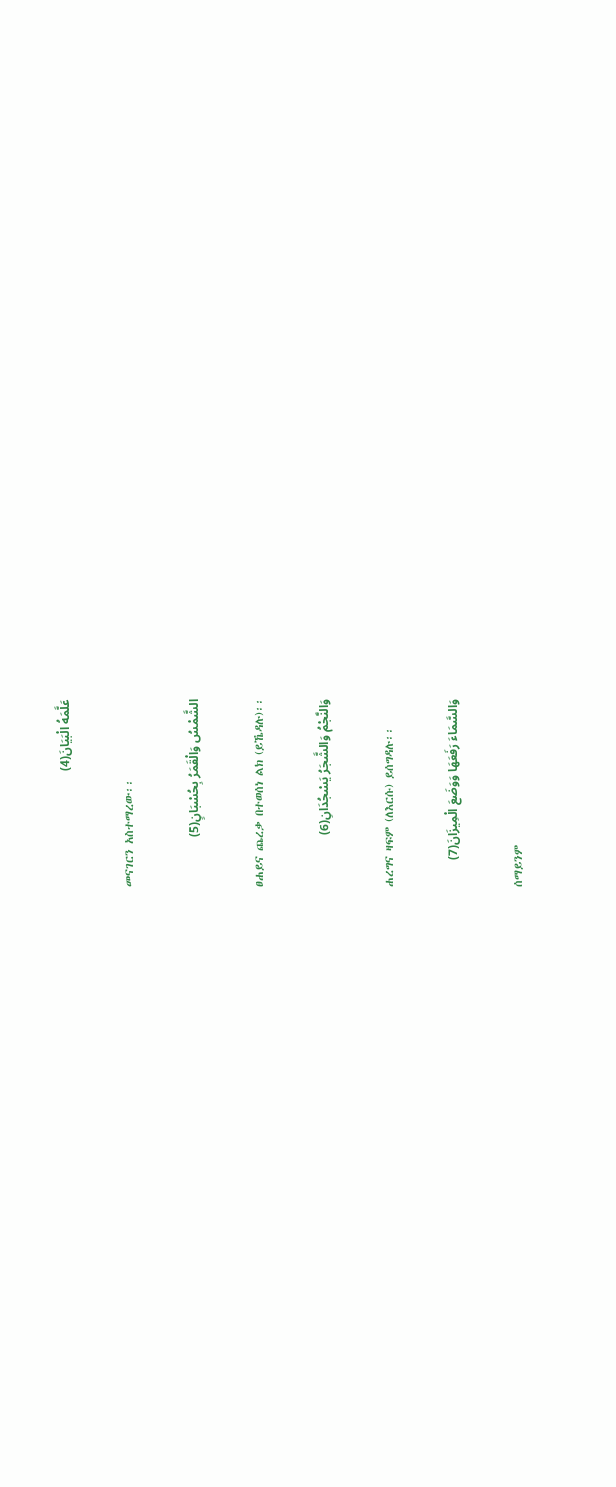عَلَّمَهُ الْبَيَانَ(4)

 መናገርን አስተማረው፡፡

الشَّمْسُ وَالْقَمَرُ بِحُسْبَانٍ(5)

 ፀሐይና ጨረቃ በተወሰነ ልክ (ይኼዳሉ)፡፡

وَالنَّجْمُ وَالشَّجَرُ يَسْجُدَانِ(6)

 ሐረግና ዛፍም (ለእርሱ) ይሰግዳሉ፡፡

وَالسَّمَاءَ رَفَعَهَا وَوَضَعَ الْمِيزَانَ(7)

 ሰማይንም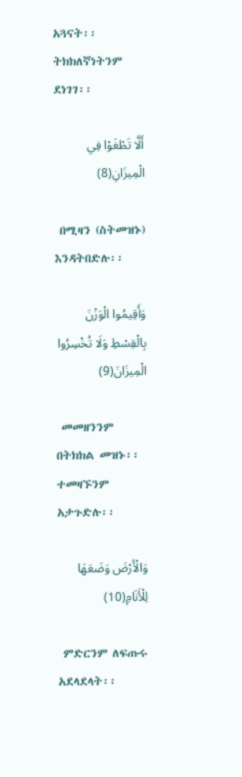አጓናት፡፡ ትክክለኛነትንም ደነገገ፡፡

أَلَّا تَطْغَوْا فِي الْمِيزَانِ(8)

 በሚዛን (ስትመዝኑ) እንዳትበድሉ፡፡

وَأَقِيمُوا الْوَزْنَ بِالْقِسْطِ وَلَا تُخْسِرُوا الْمِيزَانَ(9)

 መመዘንንም በትክክል መዝኑ፡፡ ተመዛኙንም አታጉድሉ፡፡

وَالْأَرْضَ وَضَعَهَا لِلْأَنَامِ(10)

 ምድርንም ለፍጡሩ አደላደላት፡፡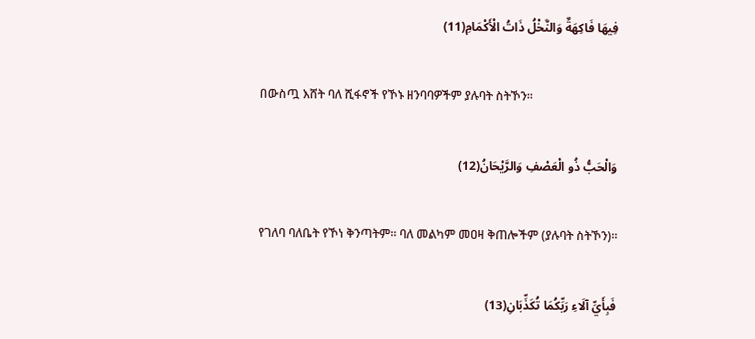فِيهَا فَاكِهَةٌ وَالنَّخْلُ ذَاتُ الْأَكْمَامِ(11)

 በውስጧ እሸት ባለ ሺፋኖች የኾኑ ዘንባባዎችም ያሉባት ስትኾን፡፡

وَالْحَبُّ ذُو الْعَصْفِ وَالرَّيْحَانُ(12)

 የገለባ ባለቤት የኾነ ቅንጣትም፡፡ ባለ መልካም መዐዛ ቅጠሎችም (ያሉባት ስትኾን)፡፡

فَبِأَيِّ آلَاءِ رَبِّكُمَا تُكَذِّبَانِ(13)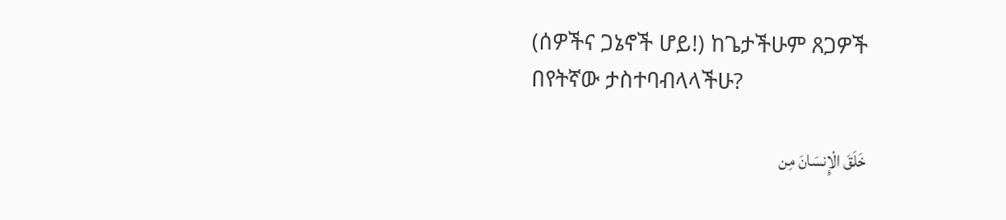(ሰዎችና ጋኔኖች ሆይ!) ከጌታችሁም ጸጋዎች በየትኛው ታስተባብላላችሁ?

خَلَقَ الْإِنسَانَ مِن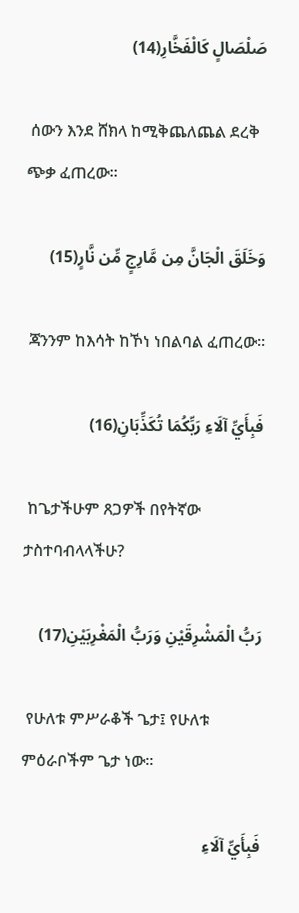صَلْصَالٍ كَالْفَخَّارِ(14)

 ሰውን እንደ ሸክላ ከሚቅጨለጨል ደረቅ ጭቃ ፈጠረው፡፡

وَخَلَقَ الْجَانَّ مِن مَّارِجٍ مِّن نَّارٍ(15)

 ጃንንም ከእሳት ከኾነ ነበልባል ፈጠረው፡፡

فَبِأَيِّ آلَاءِ رَبِّكُمَا تُكَذِّبَانِ(16)

 ከጌታችሁም ጸጋዎች በየትኛው ታስተባብላላችሁ?

رَبُّ الْمَشْرِقَيْنِ وَرَبُّ الْمَغْرِبَيْنِ(17)

 የሁለቱ ምሥራቆች ጌታ፤ የሁለቱ ምዕራቦችም ጌታ ነው፡፡

فَبِأَيِّ آلَاءِ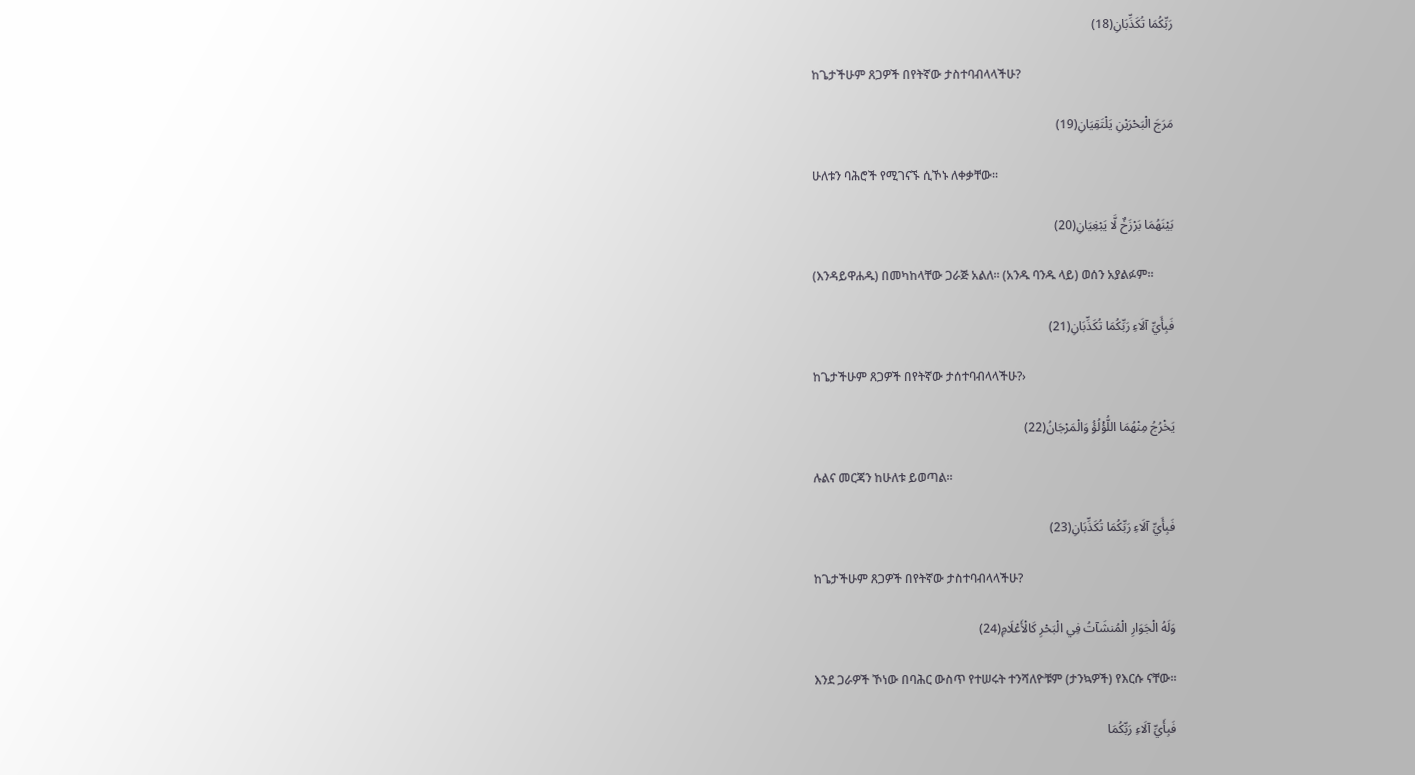رَبِّكُمَا تُكَذِّبَانِ(18)

 ከጌታችሁም ጸጋዎች በየትኛው ታስተባብላላችሁ?

مَرَجَ الْبَحْرَيْنِ يَلْتَقِيَانِ(19)

 ሁለቱን ባሕሮች የሚገናኙ ሲኾኑ ለቀቃቸው፡፡

بَيْنَهُمَا بَرْزَخٌ لَّا يَبْغِيَانِ(20)

 (እንዳይዋሐዱ) በመካከላቸው ጋራጅ አልለ፡፡ (አንዱ ባንዱ ላይ) ወሰን አያልፉም፡፡

فَبِأَيِّ آلَاءِ رَبِّكُمَا تُكَذِّبَانِ(21)

 ከጌታችሁም ጸጋዎች በየትኛው ታሰተባብላላችሁ?›

يَخْرُجُ مِنْهُمَا اللُّؤْلُؤُ وَالْمَرْجَانُ(22)

 ሉልና መርጃን ከሁለቱ ይወጣል፡፡

فَبِأَيِّ آلَاءِ رَبِّكُمَا تُكَذِّبَانِ(23)

 ከጌታችሁም ጸጋዎች በየትኛው ታስተባብላላችሁ?

وَلَهُ الْجَوَارِ الْمُنشَآتُ فِي الْبَحْرِ كَالْأَعْلَامِ(24)

 እንደ ጋራዎች ኾነው በባሕር ውስጥ የተሠሩት ተንሻለዮቹም (ታንኳዎች) የእርሱ ናቸው፡፡

فَبِأَيِّ آلَاءِ رَبِّكُمَا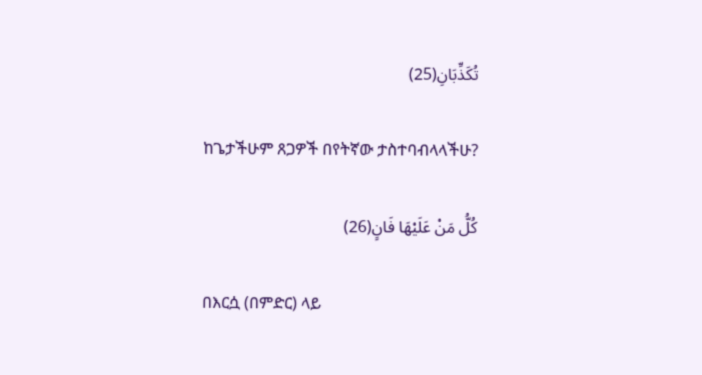تُكَذِّبَانِ(25)

 ከጌታችሁም ጸጋዎች በየትኛው ታስተባብላላችሁ?

كُلُّ مَنْ عَلَيْهَا فَانٍ(26)

 በእርሷ (በምድር) ላይ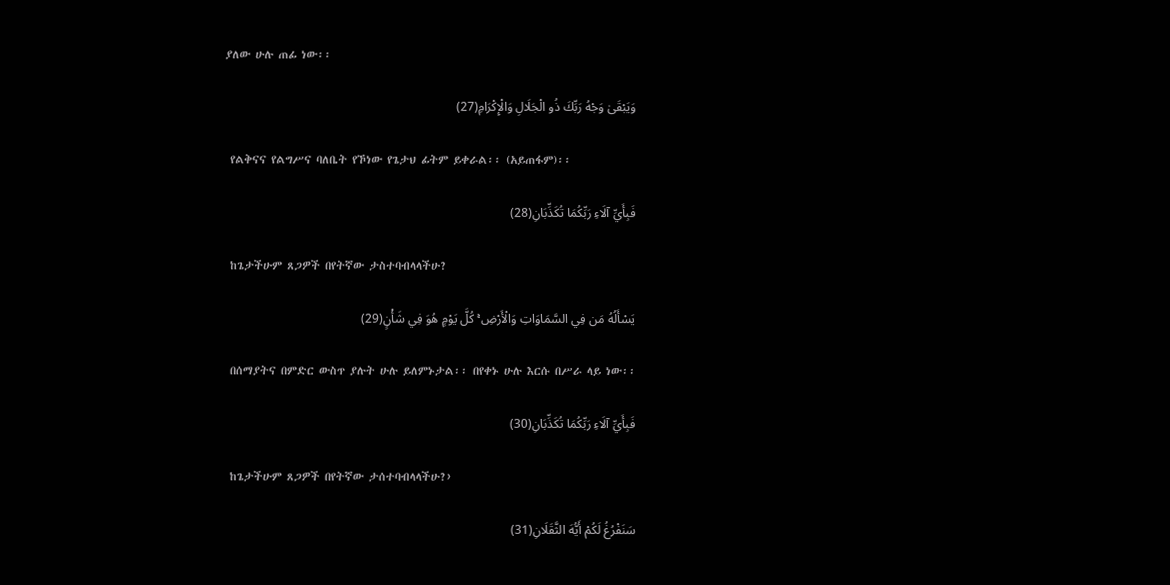ያለው ሁሉ ጠፊ ነው፡፡

وَيَبْقَىٰ وَجْهُ رَبِّكَ ذُو الْجَلَالِ وَالْإِكْرَامِ(27)

 የልቅናና የልግሥና ባለቤት የኾነው የጌታህ ፊትም ይቀራል፡፡ (አይጠፋም)፡፡

فَبِأَيِّ آلَاءِ رَبِّكُمَا تُكَذِّبَانِ(28)

 ከጌታችሁም ጸጋዎች በየትኛው ታስተባብላላችሁ?

يَسْأَلُهُ مَن فِي السَّمَاوَاتِ وَالْأَرْضِ ۚ كُلَّ يَوْمٍ هُوَ فِي شَأْنٍ(29)

 በሰማያትና በምድር ውስጥ ያሉት ሁሉ ይለምኑታል፡፡ በየቀኑ ሁሉ እርሱ በሥራ ላይ ነው፡፡

فَبِأَيِّ آلَاءِ رَبِّكُمَا تُكَذِّبَانِ(30)

 ከጌታችሁም ጸጋዎች በየትኛው ታሰተባብላላችሁ?›

سَنَفْرُغُ لَكُمْ أَيُّهَ الثَّقَلَانِ(31)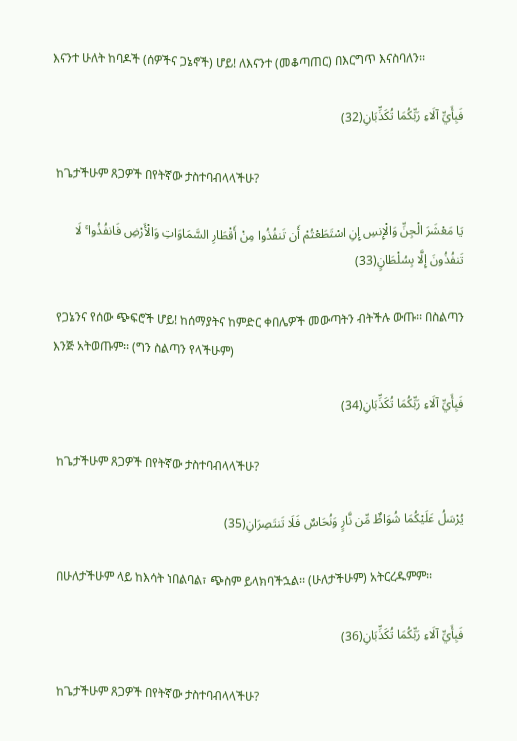እናንተ ሁለት ከባዶች (ሰዎችና ጋኔኖች) ሆይ! ለእናንተ (መቆጣጠር) በእርግጥ እናስባለን፡፡

فَبِأَيِّ آلَاءِ رَبِّكُمَا تُكَذِّبَانِ(32)

 ከጌታችሁም ጸጋዎች በየትኛው ታስተባብላላችሁ?

يَا مَعْشَرَ الْجِنِّ وَالْإِنسِ إِنِ اسْتَطَعْتُمْ أَن تَنفُذُوا مِنْ أَقْطَارِ السَّمَاوَاتِ وَالْأَرْضِ فَانفُذُوا ۚ لَا تَنفُذُونَ إِلَّا بِسُلْطَانٍ(33)

 የጋኔንና የሰው ጭፍሮች ሆይ! ከሰማያትና ከምድር ቀበሌዎች መውጣትን ብትችሉ ውጡ፡፡ በስልጣን እንጅ አትወጡም፡፡ (ግን ስልጣን የላችሁም)

فَبِأَيِّ آلَاءِ رَبِّكُمَا تُكَذِّبَانِ(34)

 ከጌታችሁም ጸጋዎች በየትኛው ታስተባብላላችሁ?

يُرْسَلُ عَلَيْكُمَا شُوَاظٌ مِّن نَّارٍ وَنُحَاسٌ فَلَا تَنتَصِرَانِ(35)

 በሁለታችሁም ላይ ከእሳት ነበልባል፣ ጭስም ይላክባችኋል፡፡ (ሁለታችሁም) አትርረዱምም፡፡

فَبِأَيِّ آلَاءِ رَبِّكُمَا تُكَذِّبَانِ(36)

 ከጌታችሁም ጸጋዎች በየትኛው ታስተባብላላችሁ?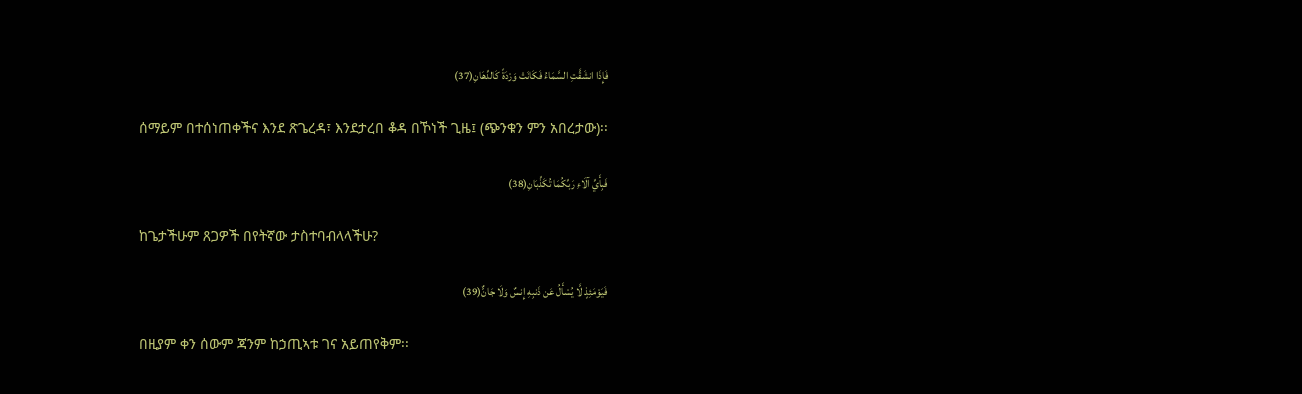فَإِذَا انشَقَّتِ السَّمَاءُ فَكَانَتْ وَرْدَةً كَالدِّهَانِ(37)

 ሰማይም በተሰነጠቀችና እንደ ጽጌረዳ፣ እንደታረበ ቆዳ በኾነች ጊዜ፤ (ጭንቁን ምን አበረታው)፡፡

فَبِأَيِّ آلَاءِ رَبِّكُمَا تُكَذِّبَانِ(38)

 ከጌታችሁም ጸጋዎች በየትኛው ታስተባብላላችሁ?

فَيَوْمَئِذٍ لَّا يُسْأَلُ عَن ذَنبِهِ إِنسٌ وَلَا جَانٌّ(39)

 በዚያም ቀን ሰውም ጃንም ከኃጢኣቱ ገና አይጠየቅም፡፡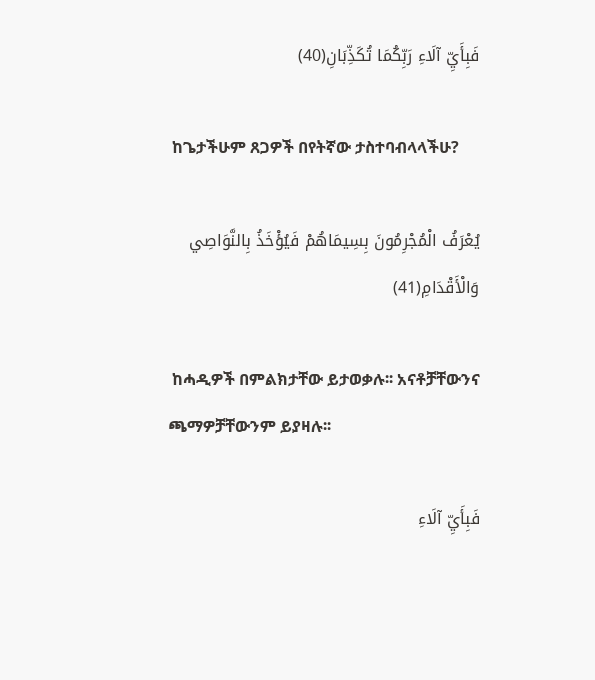فَبِأَيِّ آلَاءِ رَبِّكُمَا تُكَذِّبَانِ(40)

 ከጌታችሁም ጸጋዎች በየትኛው ታስተባብላላችሁ?

يُعْرَفُ الْمُجْرِمُونَ بِسِيمَاهُمْ فَيُؤْخَذُ بِالنَّوَاصِي وَالْأَقْدَامِ(41)

 ከሓዲዎች በምልክታቸው ይታወቃሉ፡፡ አናቶቻቸውንና ጫማዎቻቸውንም ይያዛሉ፡፡

فَبِأَيِّ آلَاءِ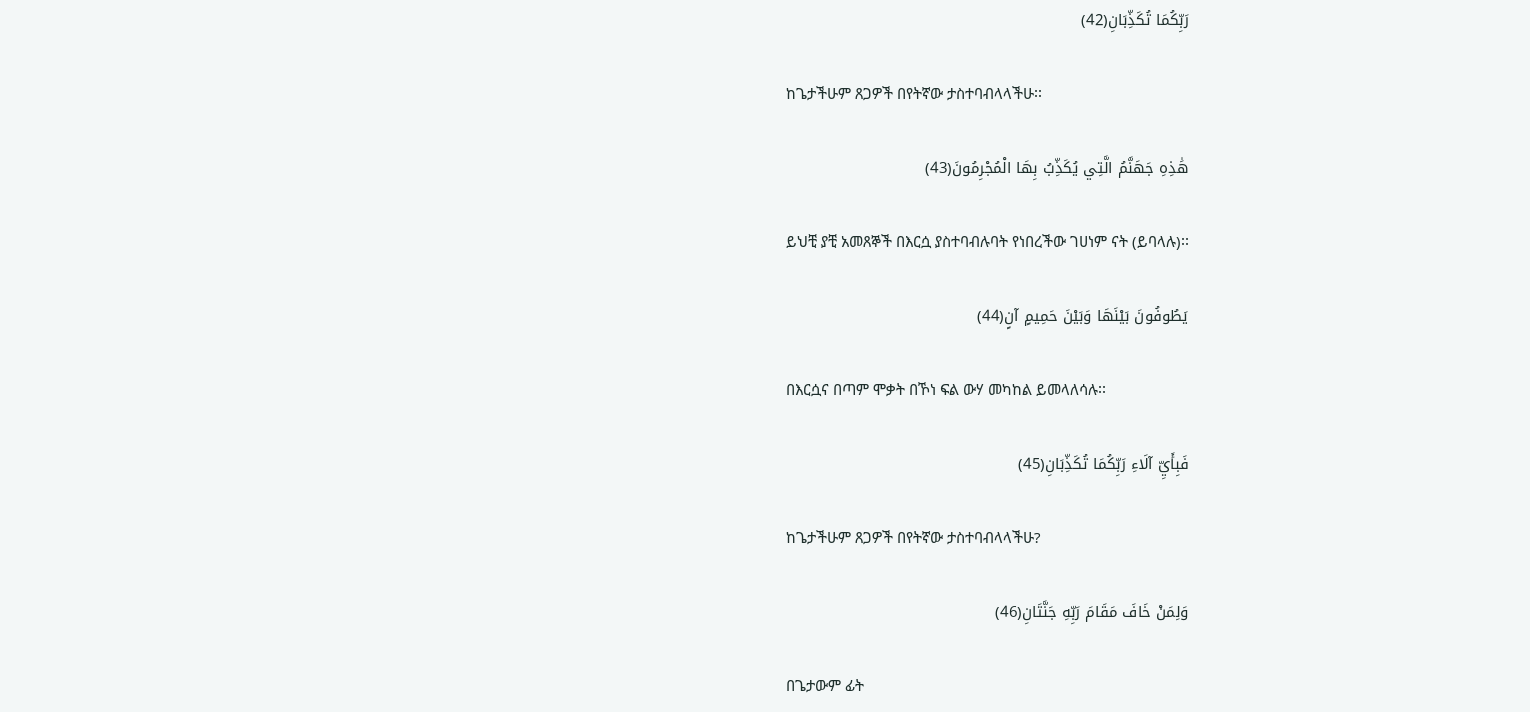رَبِّكُمَا تُكَذِّبَانِ(42)

 ከጌታችሁም ጸጋዎች በየትኛው ታስተባብላላችሁ፡፡

هَٰذِهِ جَهَنَّمُ الَّتِي يُكَذِّبُ بِهَا الْمُجْرِمُونَ(43)

 ይህቺ ያቺ አመጸኞች በእርሷ ያስተባብሉባት የነበረችው ገሀነም ናት (ይባላሉ)፡፡

يَطُوفُونَ بَيْنَهَا وَبَيْنَ حَمِيمٍ آنٍ(44)

 በእርሷና በጣም ሞቃት በኾነ ፍል ውሃ መካከል ይመላለሳሉ፡፡

فَبِأَيِّ آلَاءِ رَبِّكُمَا تُكَذِّبَانِ(45)

 ከጌታችሁም ጸጋዎች በየትኛው ታስተባብላላችሁ?

وَلِمَنْ خَافَ مَقَامَ رَبِّهِ جَنَّتَانِ(46)

 በጌታውም ፊት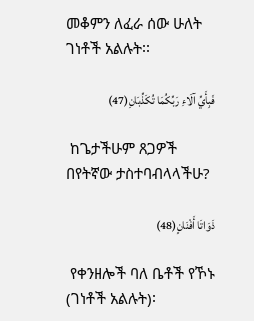መቆምን ለፈራ ሰው ሁለት ገነቶች አልሉት፡፡

فَبِأَيِّ آلَاءِ رَبِّكُمَا تُكَذِّبَانِ(47)

 ከጌታችሁም ጸጋዎች በየትኛው ታስተባብላላችሁ?

ذَوَاتَا أَفْنَانٍ(48)

 የቀንዘሎች ባለ ቤቶች የኾኑ (ገነቶች አልሉት)፡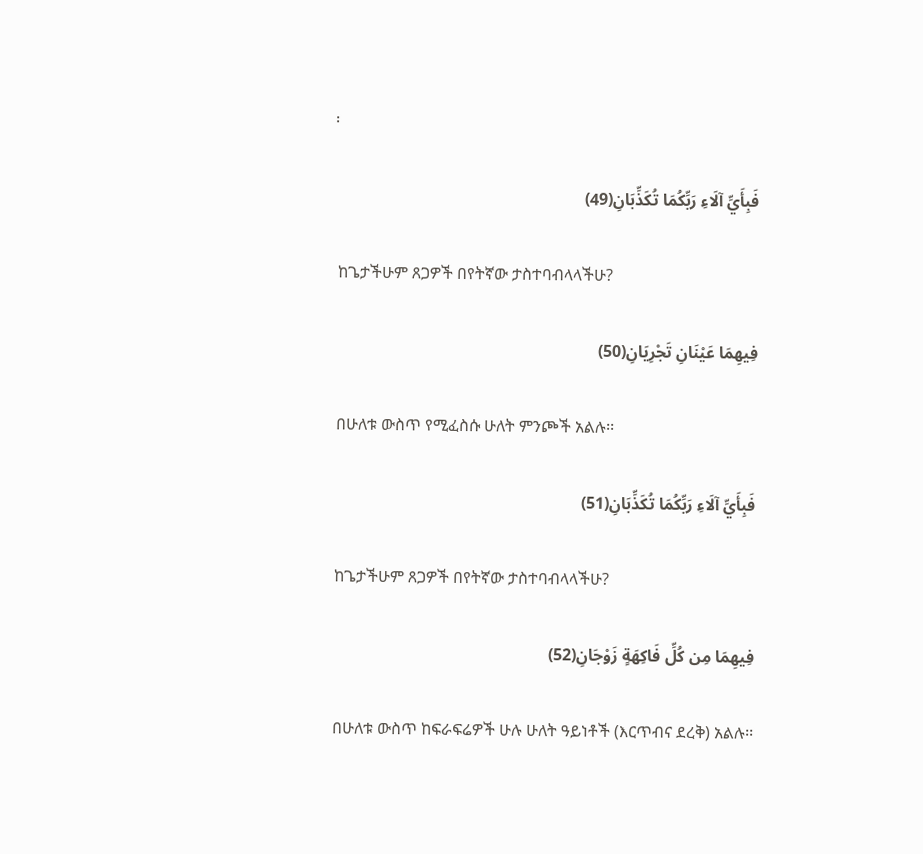፡

فَبِأَيِّ آلَاءِ رَبِّكُمَا تُكَذِّبَانِ(49)

 ከጌታችሁም ጸጋዎች በየትኛው ታስተባብላላችሁ?

فِيهِمَا عَيْنَانِ تَجْرِيَانِ(50)

 በሁለቱ ውስጥ የሚፈስሱ ሁለት ምንጮች አልሉ፡፡

فَبِأَيِّ آلَاءِ رَبِّكُمَا تُكَذِّبَانِ(51)

 ከጌታችሁም ጸጋዎች በየትኛው ታስተባብላላችሁ?

فِيهِمَا مِن كُلِّ فَاكِهَةٍ زَوْجَانِ(52)

 በሁለቱ ውስጥ ከፍራፍሬዎች ሁሉ ሁለት ዓይነቶች (እርጥብና ደረቅ) አልሉ፡፡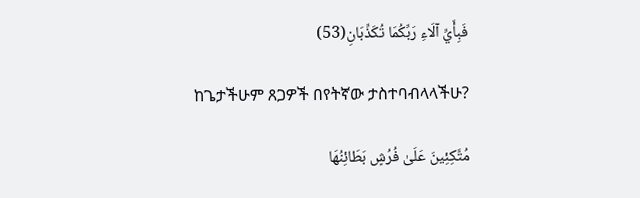فَبِأَيِّ آلَاءِ رَبِّكُمَا تُكَذِّبَانِ(53)

 ከጌታችሁም ጸጋዎች በየትኛው ታስተባብላላችሁ?

مُتَّكِئِينَ عَلَىٰ فُرُشٍ بَطَائِنُهَا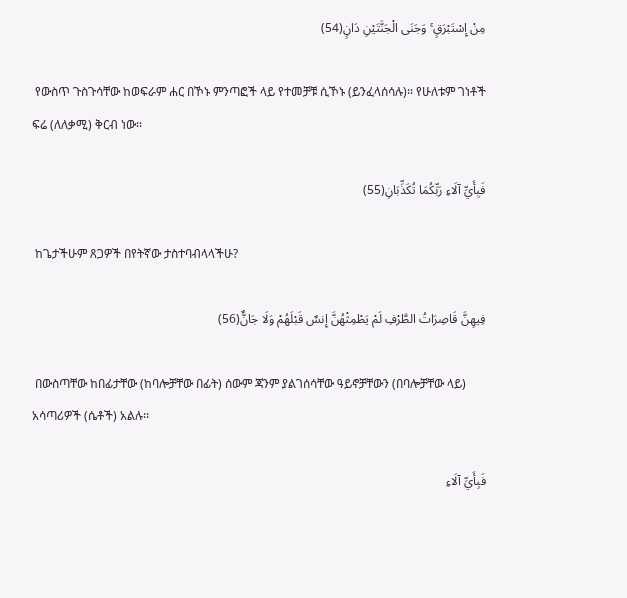مِنْ إِسْتَبْرَقٍ ۚ وَجَنَى الْجَنَّتَيْنِ دَانٍ(54)

 የውስጥ ጉስጉሳቸው ከወፍራም ሐር በኾኑ ምንጣፎች ላይ የተመቻቹ ሲኾኑ (ይንፈላሰሳሉ)፡፡ የሁለቱም ገነቶች ፍሬ (ለለቃሚ) ቅርብ ነው፡፡

فَبِأَيِّ آلَاءِ رَبِّكُمَا تُكَذِّبَانِ(55)

 ከጌታችሁም ጸጋዎች በየትኛው ታስተባብላላችሁ?

فِيهِنَّ قَاصِرَاتُ الطَّرْفِ لَمْ يَطْمِثْهُنَّ إِنسٌ قَبْلَهُمْ وَلَا جَانٌّ(56)

 በውስጣቸው ከበፊታቸው (ከባሎቻቸው በፊት) ሰውም ጃንም ያልገሰሳቸው ዓይኖቻቸውን (በባሎቻቸው ላይ) አሳጣሪዎች (ሴቶች) አልሉ፡፡

فَبِأَيِّ آلَاءِ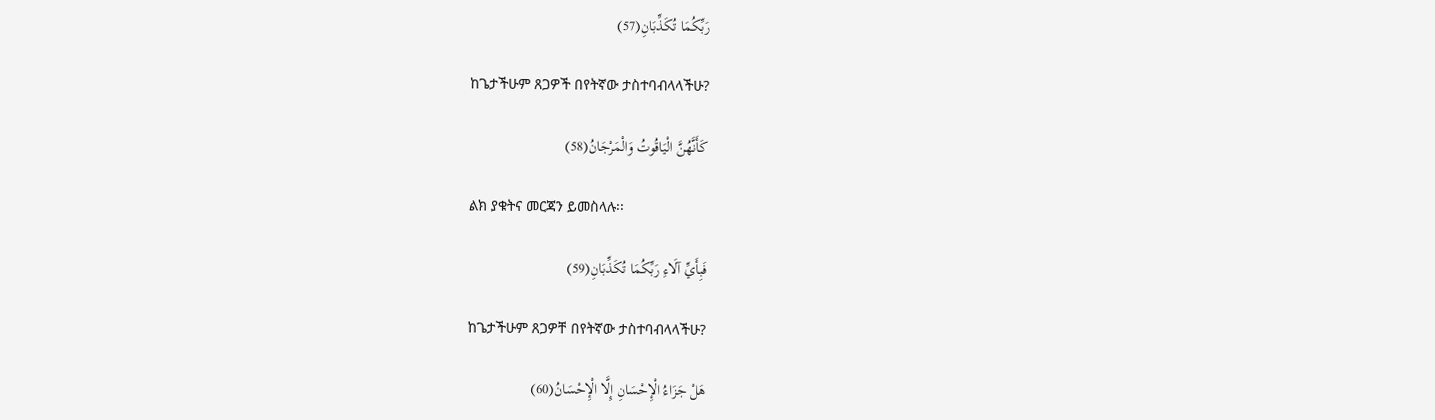رَبِّكُمَا تُكَذِّبَانِ(57)

 ከጌታችሁም ጸጋዎች በየትኛው ታስተባብላላችሁ?

كَأَنَّهُنَّ الْيَاقُوتُ وَالْمَرْجَانُ(58)

 ልክ ያቁትና መርጃን ይመስላሉ፡፡

فَبِأَيِّ آلَاءِ رَبِّكُمَا تُكَذِّبَانِ(59)

 ከጌታችሁም ጸጋዎቸ በየትኛው ታስተባብላላችሁ?

هَلْ جَزَاءُ الْإِحْسَانِ إِلَّا الْإِحْسَانُ(60)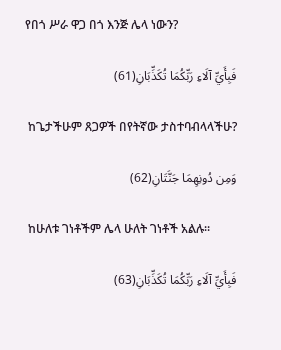የበጎ ሥራ ዋጋ በጎ እንጅ ሌላ ነውን?

فَبِأَيِّ آلَاءِ رَبِّكُمَا تُكَذِّبَانِ(61)

 ከጌታችሁም ጸጋዎች በየትኛው ታስተባብላላችሁ?

وَمِن دُونِهِمَا جَنَّتَانِ(62)

 ከሁለቱ ገነቶችም ሌላ ሁለት ገነቶች አልሉ፡፡

فَبِأَيِّ آلَاءِ رَبِّكُمَا تُكَذِّبَانِ(63)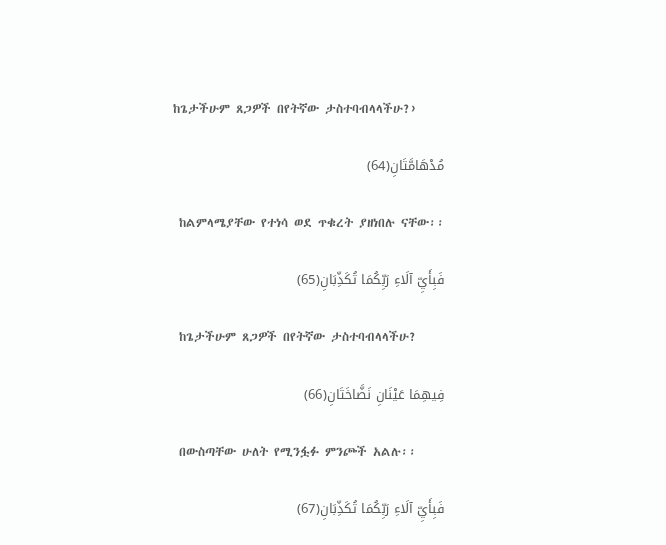ከጌታችሁም ጸጋዎች በየትኛው ታስተባብላላችሁ?›

مُدْهَامَّتَانِ(64)

 ከልምላሜያቸው የተነሳ ወደ ጥቁረት ያዘነበሉ ናቸው፡፡

فَبِأَيِّ آلَاءِ رَبِّكُمَا تُكَذِّبَانِ(65)

 ከጌታችሁም ጸጋዎች በየትኛው ታስተባብላላችሁ?

فِيهِمَا عَيْنَانِ نَضَّاخَتَانِ(66)

 በውስጣቸው ሁለት የሚንፏፉ ምንጮች አልሉ፡፡

فَبِأَيِّ آلَاءِ رَبِّكُمَا تُكَذِّبَانِ(67)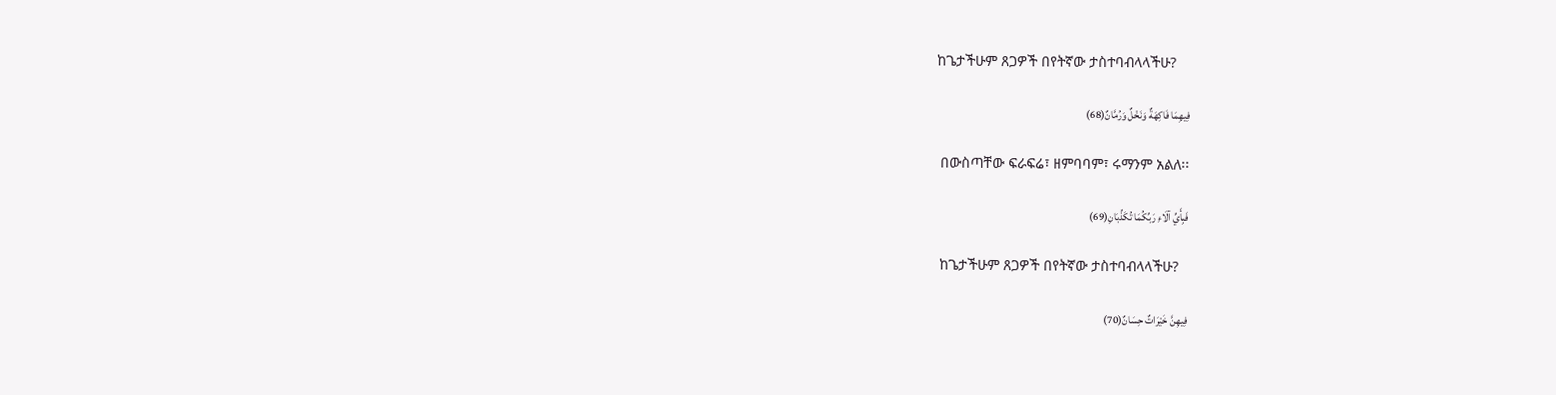ከጌታችሁም ጸጋዎች በየትኛው ታስተባብላላችሁ?

فِيهِمَا فَاكِهَةٌ وَنَخْلٌ وَرُمَّانٌ(68)

 በውስጣቸው ፍራፍሬ፣ ዘምባባም፣ ሩማንም አልለ፡፡

فَبِأَيِّ آلَاءِ رَبِّكُمَا تُكَذِّبَانِ(69)

 ከጌታችሁም ጸጋዎች በየትኛው ታስተባብላላችሁ?

فِيهِنَّ خَيْرَاتٌ حِسَانٌ(70)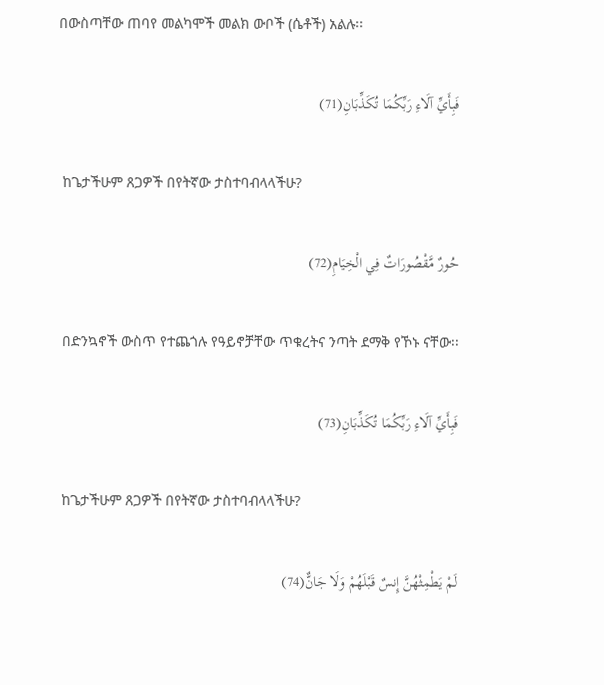በውስጣቸው ጠባየ መልካሞች መልክ ውቦች (ሴቶች) አልሉ፡፡

فَبِأَيِّ آلَاءِ رَبِّكُمَا تُكَذِّبَانِ(71)

 ከጌታችሁም ጸጋዎች በየትኛው ታስተባብላላችሁ?

حُورٌ مَّقْصُورَاتٌ فِي الْخِيَامِ(72)

 በድንኳኖች ውስጥ የተጨጎሉ የዓይኖቻቸው ጥቁረትና ንጣት ደማቅ የኾኑ ናቸው፡፡

فَبِأَيِّ آلَاءِ رَبِّكُمَا تُكَذِّبَانِ(73)

 ከጌታችሁም ጸጋዎች በየትኛው ታስተባብላላችሁ?

لَمْ يَطْمِثْهُنَّ إِنسٌ قَبْلَهُمْ وَلَا جَانٌّ(74)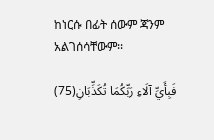ከነርሱ በፊት ሰውም ጃንም አልገሰሳቸውም፡፡

فَبِأَيِّ آلَاءِ رَبِّكُمَا تُكَذِّبَانِ(75)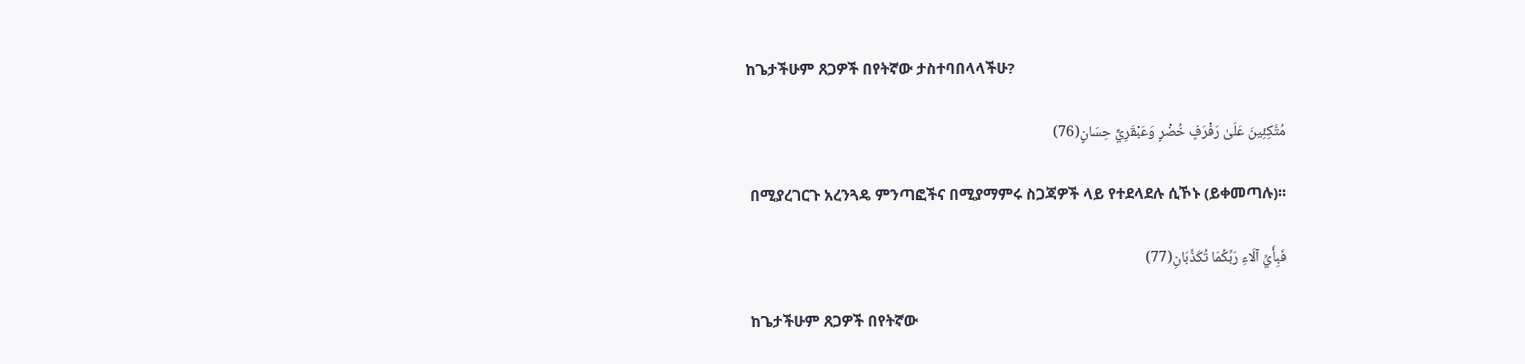ከጌታችሁም ጸጋዎች በየትኛው ታስተባበላላችሁ?

مُتَّكِئِينَ عَلَىٰ رَفْرَفٍ خُضْرٍ وَعَبْقَرِيٍّ حِسَانٍ(76)

 በሚያረገርጉ አረንጓዴ ምንጣፎችና በሚያማምሩ ስጋጃዎች ላይ የተደላደሉ ሲኾኑ (ይቀመጣሉ)፡፡

فَبِأَيِّ آلَاءِ رَبِّكُمَا تُكَذِّبَانِ(77)

 ከጌታችሁም ጸጋዎች በየትኛው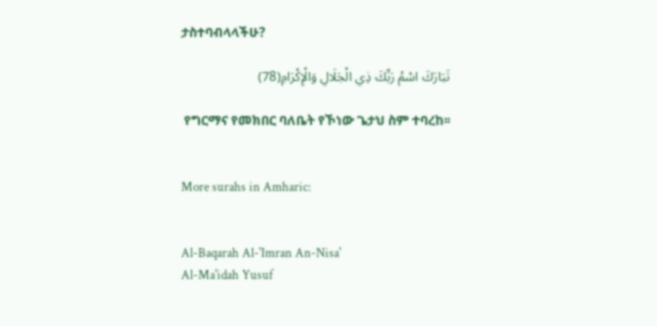ታስተባብላላችሁ?

تَبَارَكَ اسْمُ رَبِّكَ ذِي الْجَلَالِ وَالْإِكْرَامِ(78)

 የግርማና የመክበር ባለቤት የኾነው ጌታህ ስም ተባረከ፡፡


More surahs in Amharic:


Al-Baqarah Al-'Imran An-Nisa'
Al-Ma'idah Yusuf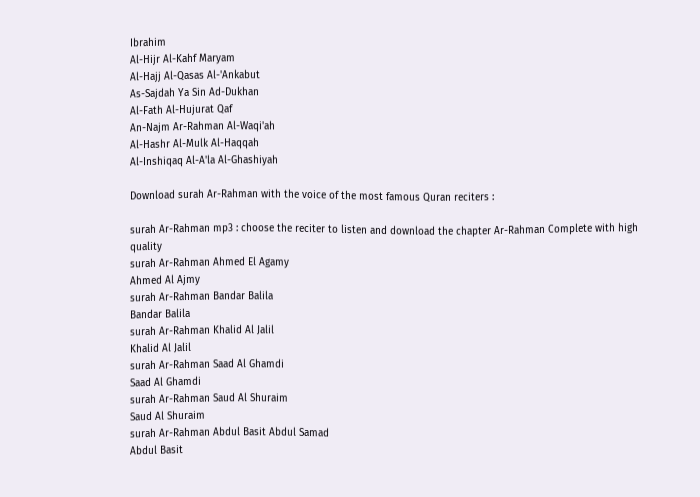Ibrahim
Al-Hijr Al-Kahf Maryam
Al-Hajj Al-Qasas Al-'Ankabut
As-Sajdah Ya Sin Ad-Dukhan
Al-Fath Al-Hujurat Qaf
An-Najm Ar-Rahman Al-Waqi'ah
Al-Hashr Al-Mulk Al-Haqqah
Al-Inshiqaq Al-A'la Al-Ghashiyah

Download surah Ar-Rahman with the voice of the most famous Quran reciters :

surah Ar-Rahman mp3 : choose the reciter to listen and download the chapter Ar-Rahman Complete with high quality
surah Ar-Rahman Ahmed El Agamy
Ahmed Al Ajmy
surah Ar-Rahman Bandar Balila
Bandar Balila
surah Ar-Rahman Khalid Al Jalil
Khalid Al Jalil
surah Ar-Rahman Saad Al Ghamdi
Saad Al Ghamdi
surah Ar-Rahman Saud Al Shuraim
Saud Al Shuraim
surah Ar-Rahman Abdul Basit Abdul Samad
Abdul Basit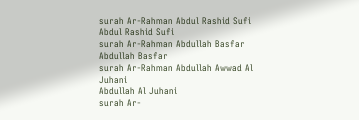surah Ar-Rahman Abdul Rashid Sufi
Abdul Rashid Sufi
surah Ar-Rahman Abdullah Basfar
Abdullah Basfar
surah Ar-Rahman Abdullah Awwad Al Juhani
Abdullah Al Juhani
surah Ar-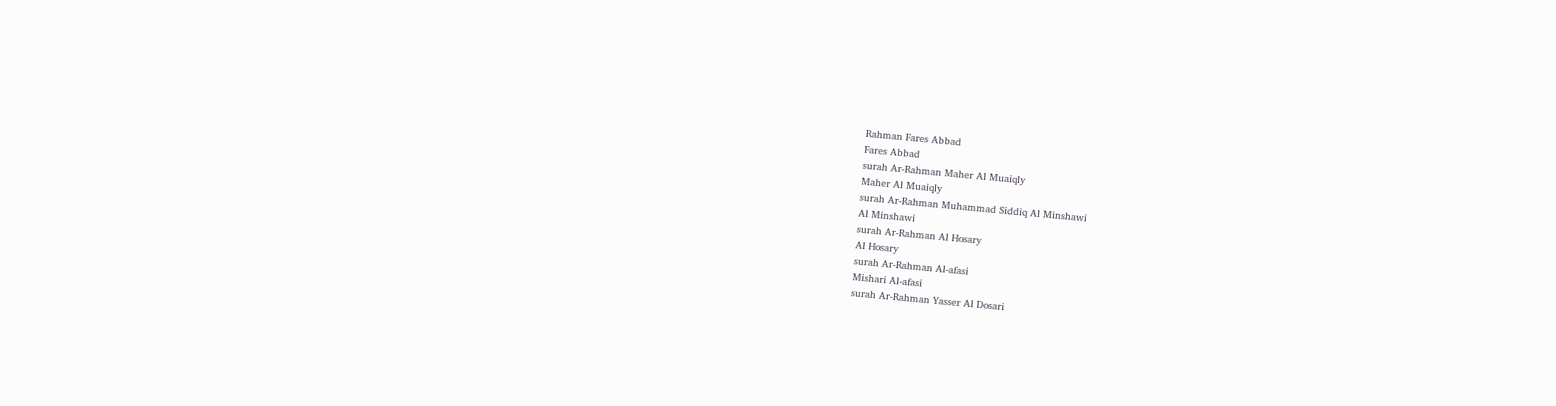Rahman Fares Abbad
Fares Abbad
surah Ar-Rahman Maher Al Muaiqly
Maher Al Muaiqly
surah Ar-Rahman Muhammad Siddiq Al Minshawi
Al Minshawi
surah Ar-Rahman Al Hosary
Al Hosary
surah Ar-Rahman Al-afasi
Mishari Al-afasi
surah Ar-Rahman Yasser Al Dosari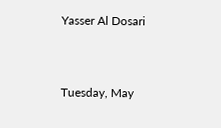Yasser Al Dosari


Tuesday, May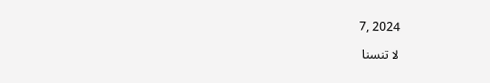7, 2024

لا تنسنا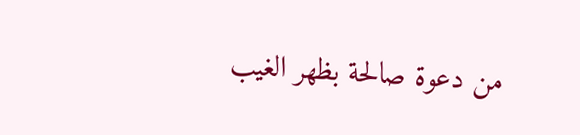من دعوة صالحة بظهر الغيب